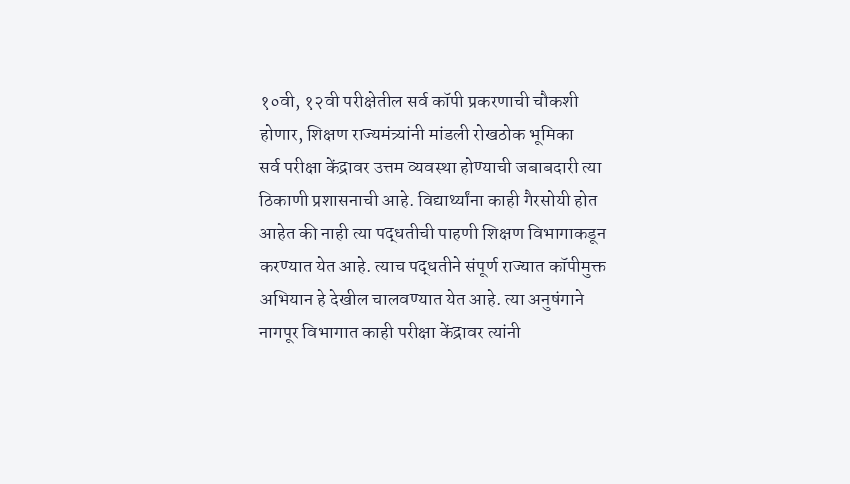१०वी, १२वी परीक्षेतील सर्व कॉपी प्रकरणाची चौकशी होणार, शिक्षण राज्यमंत्र्यांनी मांडली रोखठोक भूमिका
सर्व परीक्षा केंद्रावर उत्तम व्यवस्था होण्याची जबाबदारी त्या ठिकाणी प्रशासनाची आहे. विद्यार्थ्यांना काही गैरसोयी होत आहेत की नाही त्या पद्धतीची पाहणी शिक्षण विभागाकडून करण्यात येत आहे. त्याच पद्धतीने संपूर्ण राज्यात कॉपीमुक्त अभियान हे देखील चालवण्यात येत आहे. त्या अनुषंगाने नागपूर विभागात काही परीक्षा केंद्रावर त्यांनी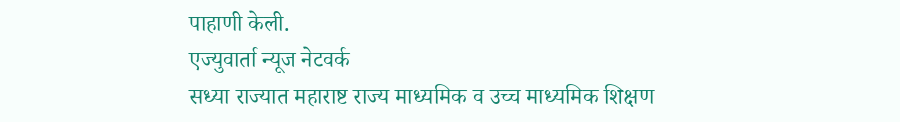पाहाणी केली.
एज्युवार्ता न्यूज नेटवर्क
सध्या राज्यात महाराष्ट राज्य माध्यमिक व उच्च माध्यमिक शिक्षण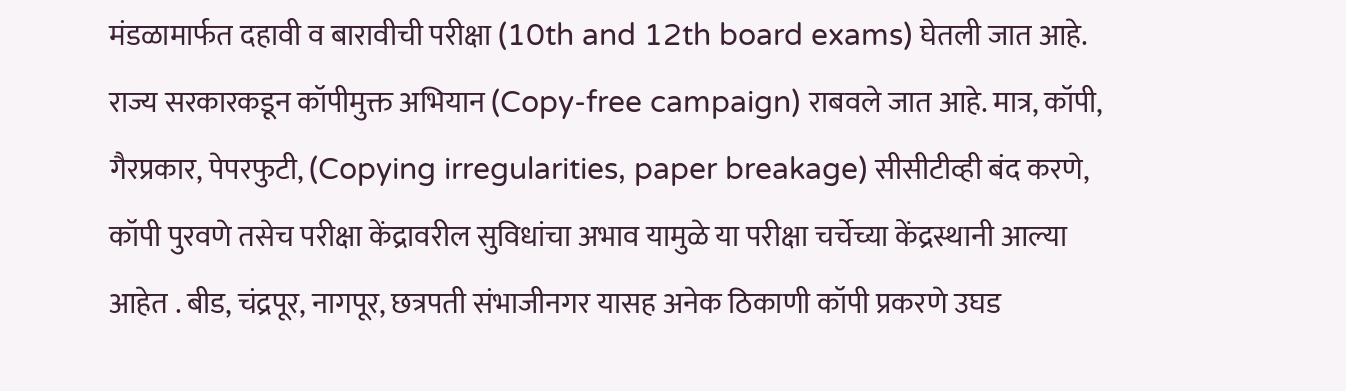मंडळामार्फत दहावी व बारावीची परीक्षा (10th and 12th board exams) घेतली जात आहे. राज्य सरकारकडून कॉपीमुक्त अभियान (Copy-free campaign) राबवले जात आहे. मात्र, कॉपी, गैरप्रकार, पेपरफुटी, (Copying irregularities, paper breakage) सीसीटीव्ही बंद करणे, कॉपी पुरवणे तसेच परीक्षा केंद्रावरील सुविधांचा अभाव यामुळे या परीक्षा चर्चेच्या केंद्रस्थानी आल्या आहेत . बीड, चंद्रपूर, नागपूर, छत्रपती संभाजीनगर यासह अनेक ठिकाणी कॉपी प्रकरणे उघड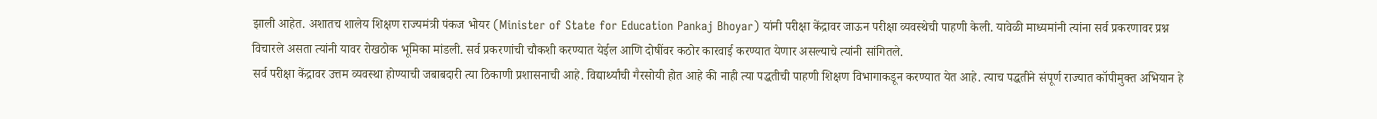झाली आहेत. अशातच शालेय शिक्षण राज्यमंत्री पंकज भोयर (Minister of State for Education Pankaj Bhoyar) यांनी परीक्षा केंद्रावर जाऊन परीक्षा व्यवस्थेची पाहणी केली. यावेळी माध्यमांनी त्यांना सर्व प्रकरणावर प्रश्न विचारले असता त्यांनी यावर रोखठोक भूमिका मांडली. सर्व प्रकरणांची चौकशी करण्यात येईल आणि दोषींवर कठोर कारवाई करण्यात येणार असल्याचे त्यांनी सांगितले.
सर्व परीक्षा केंद्रावर उत्तम व्यवस्था होण्याची जबाबदारी त्या ठिकाणी प्रशासनाची आहे. विद्यार्थ्यांची गैरसोयी होत आहे की नाही त्या पद्धतीची पाहणी शिक्षण विभागाकडून करण्यात येत आहे. त्याच पद्धतीने संपूर्ण राज्यात कॉपीमुक्त अभियान हे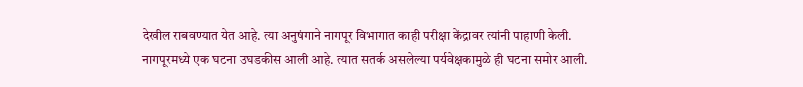देखील राबवण्यात येत आहे. त्या अनुषंगाने नागपूर विभागात काही परीक्षा केंद्रावर त्यांनी पाहाणी केली.
नागपूरमध्ये एक घटना उघडकीस आली आहे. त्यात सतर्क असलेल्या पर्यवेक्षकामुळे ही घटना समोर आली.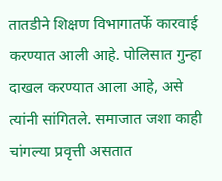तातडीने शिक्षण विभागातर्फे कारवाई करण्यात आली आहे. पोलिसात गुन्हा दाखल करण्यात आला आहे, असे त्यांनी सांगितले. समाजात जशा काही चांगल्या प्रवृत्ती असतात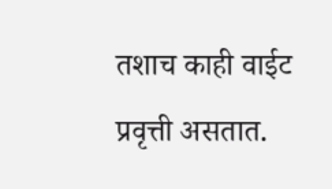तशाच काही वाईट प्रवृत्ती असतात.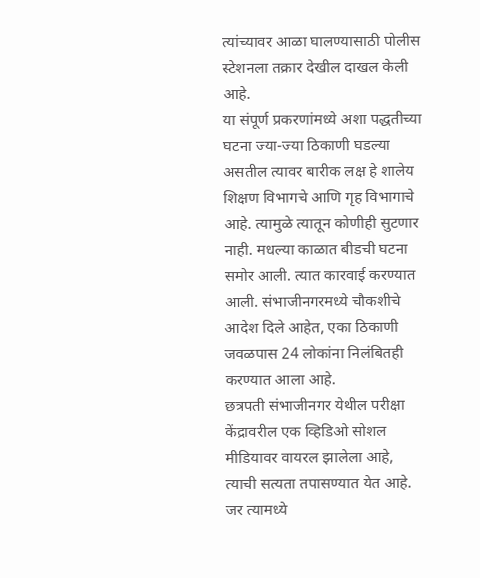त्यांच्यावर आळा घालण्यासाठी पोलीस स्टेशनला तक्रार देखील दाखल केली आहे.
या संपूर्ण प्रकरणांमध्ये अशा पद्धतीच्या घटना ज्या-ज्या ठिकाणी घडल्या असतील त्यावर बारीक लक्ष हे शालेय शिक्षण विभागचे आणि गृह विभागाचे आहे. त्यामुळे त्यातून कोणीही सुटणार नाही. मधल्या काळात बीडची घटना समोर आली. त्यात कारवाई करण्यात आली. संभाजीनगरमध्ये चौकशीचे आदेश दिले आहेत, एका ठिकाणी जवळपास 24 लोकांना निलंबितही करण्यात आला आहे.
छत्रपती संभाजीनगर येथील परीक्षा केंद्रावरील एक व्हिडिओ सोशल मीडियावर वायरल झालेला आहे, त्याची सत्यता तपासण्यात येत आहे. जर त्यामध्ये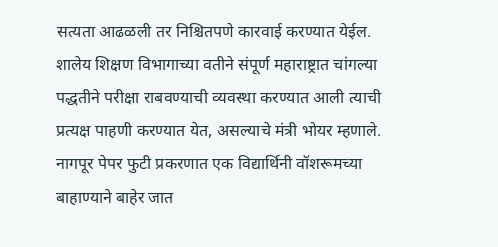सत्यता आढळली तर निश्चितपणे कारवाई करण्यात येईल. शालेय शिक्षण विभागाच्या वतीने संपूर्ण महाराष्ट्रात चांगल्या पद्धतीने परीक्षा राबवण्याची व्यवस्था करण्यात आली त्याची प्रत्यक्ष पाहणी करण्यात येत, असल्याचे मंत्री भोयर म्हणाले.
नागपूर पेपर फुटी प्रकरणात एक विद्यार्थिनी वॉशरूमच्या बाहाण्याने बाहेर जात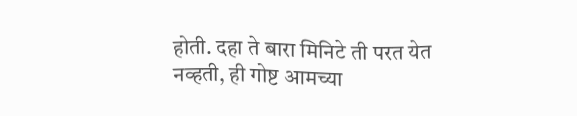होती. दहा ते बारा मिनिटे ती परत येत नव्हती, ही गोष्ट आमच्या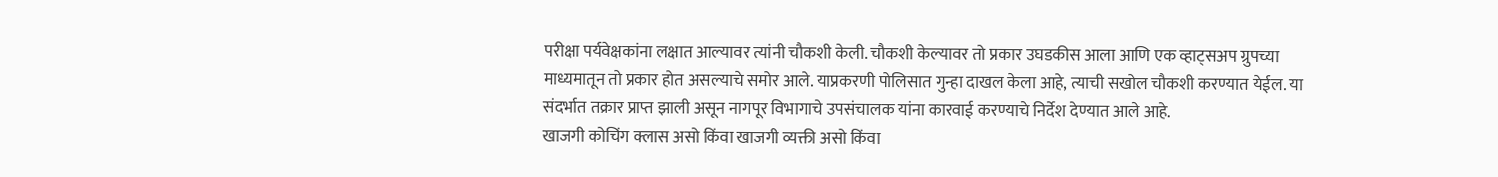परीक्षा पर्यवेक्षकांना लक्षात आल्यावर त्यांनी चौकशी केली. चौकशी केल्यावर तो प्रकार उघडकीस आला आणि एक व्हाट्सअप ग्रुपच्या माध्यमातून तो प्रकार होत असल्याचे समोर आले. याप्रकरणी पोलिसात गुन्हा दाखल केला आहे, त्याची सखोल चौकशी करण्यात येईल. या संदर्भात तक्रार प्राप्त झाली असून नागपूर विभागाचे उपसंचालक यांना कारवाई करण्याचे निर्देश देण्यात आले आहे.
खाजगी कोचिंग क्लास असो किंवा खाजगी व्यक्ती असो किंवा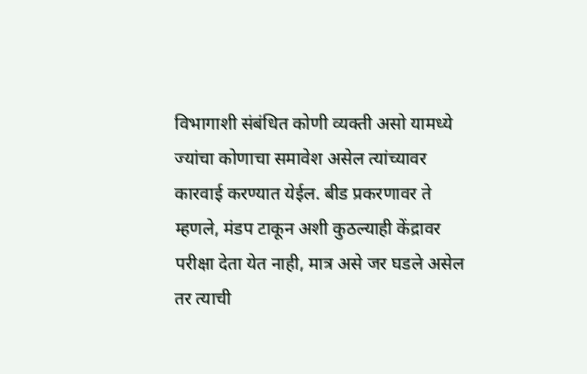विभागाशी संबंधित कोणी व्यक्ती असो यामध्ये ज्यांचा कोणाचा समावेश असेल त्यांच्यावर कारवाई करण्यात येईल. बीड प्रकरणावर ते म्हणले, मंडप टाकून अशी कुठल्याही केंद्रावर परीक्षा देता येत नाही, मात्र असे जर घडले असेल तर त्याची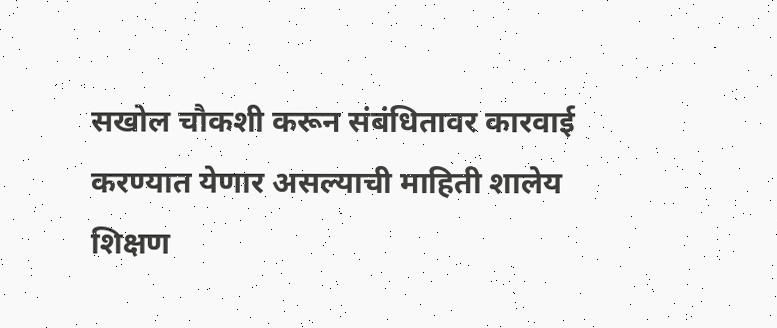सखोल चौकशी करून संबंधितावर कारवाई करण्यात येणार असल्याची माहिती शालेय शिक्षण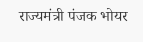राज्यमंत्री पंजक भोयर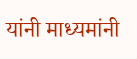यांनी माध्यमांनी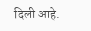दिली आहे.